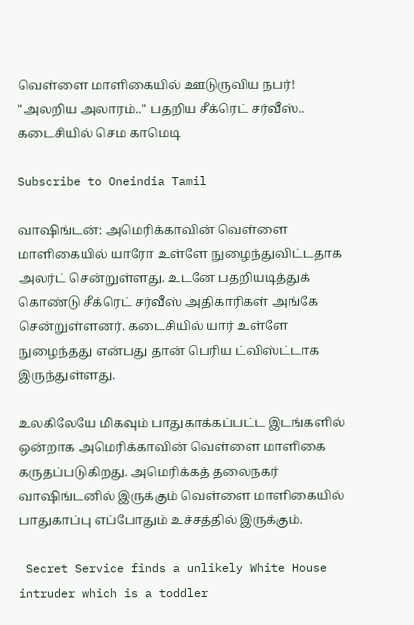வெள்ளை மாளிகையில் ஊடுருவிய நபர்! "அலறிய அலாரம்.." பதறிய சீக்ரெட் சர்வீஸ்.. கடைசியில் செம காமெடி

Subscribe to Oneindia Tamil

வாஷிங்டன்: அமெரிக்காவின் வெள்ளை மாளிகையில் யாரோ உள்ளே நுழைந்துவிட்டதாக அலர்ட் சென்றுள்ளது. உடனே பதறியடித்துக் கொண்டு சீக்ரெட் சர்வீஸ் அதிகாரிகள் அங்கே சென்றுள்ளனர். கடைசியில் யார் உள்ளே நுழைந்தது என்பது தான் பெரிய ட்விஸ்ட்டாக இருந்துள்ளது.

உலகிலேயே மிகவும் பாதுகாக்கப்பட்ட இடங்களில் ஒன்றாக அமெரிக்காவின் வெள்ளை மாளிகை கருதப்படுகிறது. அமெரிக்கத் தலைநகர் வாஷிங்டனில் இருக்கும் வெள்ளை மாளிகையில் பாதுகாப்பு எப்போதும் உச்சத்தில் இருக்கும்.

 Secret Service finds a unlikely White House intruder which is a toddler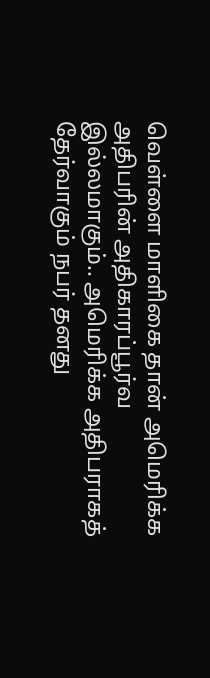வெள்ளை மாளிகை தான் அமெரிக்க அதிபரின் அதிகாரப்பூர்வ இல்லமாகும்.. அமெரிக்க அதிபராகத் தேர்வாகும் நபர் தனது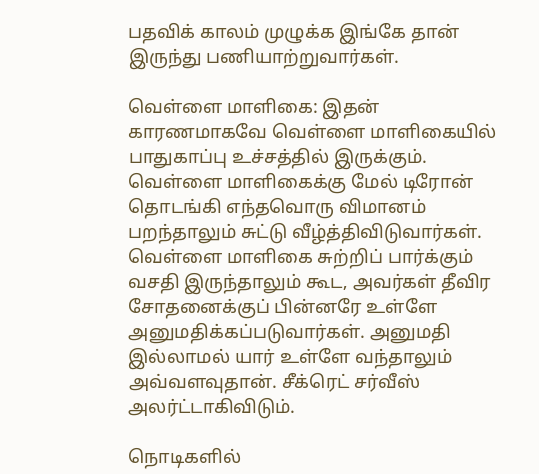பதவிக் காலம் முழுக்க இங்கே தான் இருந்து பணியாற்றுவார்கள்.

வெள்ளை மாளிகை: இதன் காரணமாகவே வெள்ளை மாளிகையில் பாதுகாப்பு உச்சத்தில் இருக்கும். வெள்ளை மாளிகைக்கு மேல் டிரோன் தொடங்கி எந்தவொரு விமானம் பறந்தாலும் சுட்டு வீழ்த்திவிடுவார்கள். வெள்ளை மாளிகை சுற்றிப் பார்க்கும் வசதி இருந்தாலும் கூட, அவர்கள் தீவிர சோதனைக்குப் பின்னரே உள்ளே அனுமதிக்கப்படுவார்கள். அனுமதி இல்லாமல் யார் உள்ளே வந்தாலும் அவ்வளவுதான். சீக்ரெட் சர்வீஸ் அலர்ட்டாகிவிடும்.

நொடிகளில்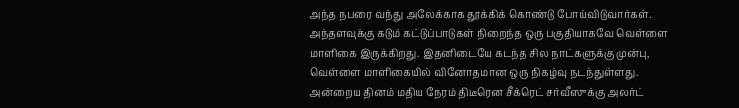அந்த நபரை வந்து அலேக்காக தூக்கிக் கொண்டு போய்விடுவார்கள். அந்தளவுக்கு கடும் கட்டுப்பாடுகள் நிறைந்த ஒரு பகுதியாகவே வெள்ளை மாளிகை இருக்கிறது. இதனிடையே கடந்த சில நாட்களுக்கு முன்பு, வெள்ளை மாளிகையில் வினோதமான ஒரு நிகழ்வு நடந்துள்ளது. அன்றைய தினம் மதிய நேரம் திடீரென சீக்ரெட் சர்வீஸுக்கு அலர்ட்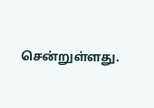சென்றுள்ளது.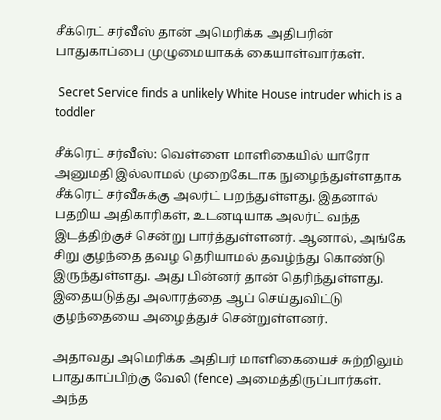சீக்ரெட் சர்வீஸ் தான் அமெரிக்க அதிபரின் பாதுகாப்பை முழுமையாகக் கையாள்வார்கள்.

 Secret Service finds a unlikely White House intruder which is a toddler

சீக்ரெட் சர்வீஸ்: வெள்ளை மாளிகையில் யாரோ அனுமதி இல்லாமல் முறைகேடாக நுழைந்துள்ளதாக சீக்ரெட் சர்வீசுக்கு அலர்ட் பறந்துள்ளது. இதனால் பதறிய அதிகாரிகள், உடனடியாக அலர்ட் வந்த இடத்திற்குச் சென்று பார்த்துள்ளனர். ஆனால், அங்கே சிறு குழந்தை தவழ தெரியாமல் தவழ்ந்து கொண்டு இருந்துள்ளது. அது பின்னர் தான் தெரிந்துள்ளது. இதையடுத்து அலாரத்தை ஆப் செய்துவிட்டு குழந்தையை அழைத்துச் சென்றுள்ளனர்.

அதாவது அமெரிக்க அதிபர் மாளிகையைச் சுற்றிலும் பாதுகாப்பிற்கு வேலி (fence) அமைத்திருப்பார்கள். அந்த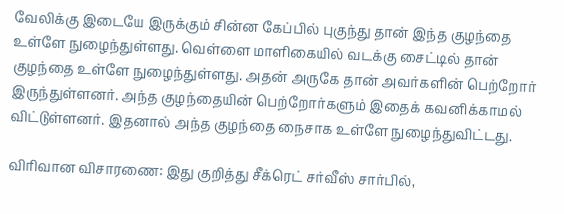வேலிக்கு இடையே இருக்கும் சின்ன கேப்பில் புகுந்து தான் இந்த குழந்தை உள்ளே நுழைந்துள்ளது. வெள்ளை மாளிகையில் வடக்கு சைட்டில் தான் குழந்தை உள்ளே நுழைந்துள்ளது. அதன் அருகே தான் அவர்களின் பெற்றோர் இருந்துள்ளனர். அந்த குழந்தையின் பெற்றோர்களும் இதைக் கவனிக்காமல் விட்டுள்ளனர். இதனால் அந்த குழந்தை நைசாக உள்ளே நுழைந்துவிட்டது.

விரிவான விசாரணை: இது குறித்து சீக்ரெட் சர்வீஸ் சார்பில்,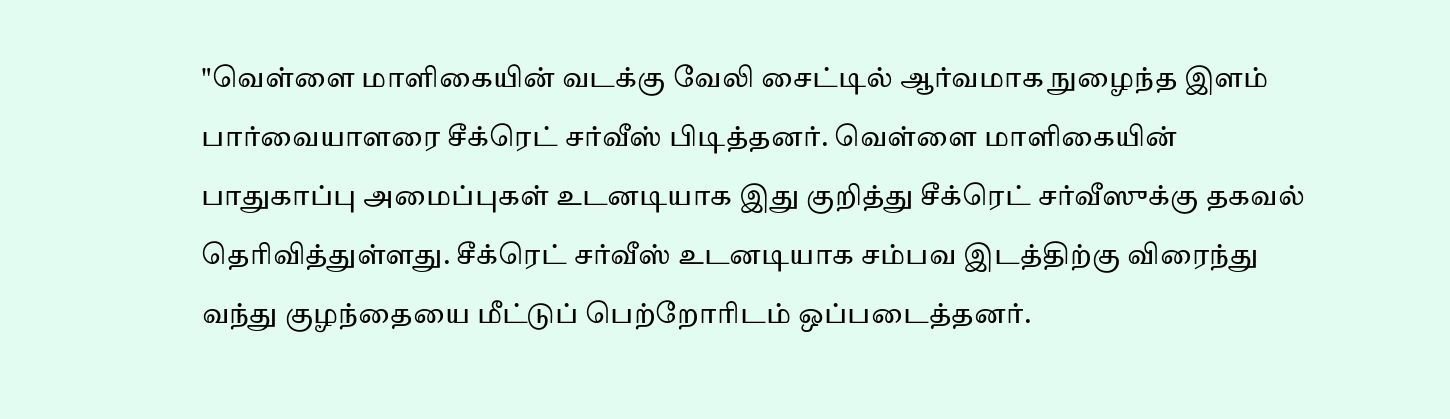"வெள்ளை மாளிகையின் வடக்கு வேலி சைட்டில் ஆர்வமாக நுழைந்த இளம் பார்வையாளரை சீக்ரெட் சர்வீஸ் பிடித்தனர். வெள்ளை மாளிகையின் பாதுகாப்பு அமைப்புகள் உடனடியாக இது குறித்து சீக்ரெட் சர்வீஸுக்கு தகவல் தெரிவித்துள்ளது. சீக்ரெட் சர்வீஸ் உடனடியாக சம்பவ இடத்திற்கு விரைந்து வந்து குழந்தையை மீட்டுப் பெற்றோரிடம் ஒப்படைத்தனர்.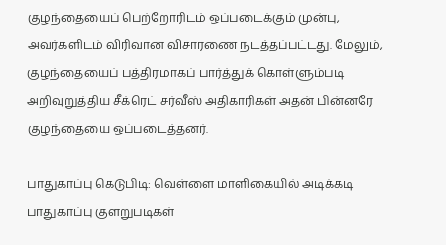குழந்தையைப் பெற்றோரிடம் ஒப்படைக்கும் முன்பு, அவர்களிடம் விரிவான விசாரணை நடத்தப்பட்டது. மேலும், குழந்தையைப் பத்திரமாகப் பார்த்துக் கொள்ளும்படி அறிவுறுத்திய சீக்ரெட் சர்வீஸ் அதிகாரிகள் அதன் பின்னரே குழந்தையை ஒப்படைத்தனர்.

பாதுகாப்பு கெடுபிடி: வெள்ளை மாளிகையில் அடிக்கடி பாதுகாப்பு குளறுபடிகள்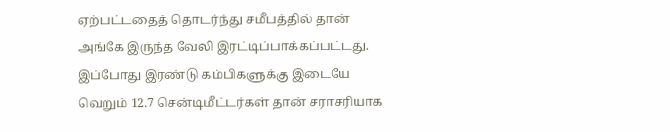ஏற்பட்டதைத் தொடர்ந்து சமீபத்தில் தான் அங்கே இருந்த வேலி இரட்டிப்பாக்கப்பட்டது. இப்போது இரண்டு கம்பிகளுக்கு இடையே வெறும் 12.7 சென்டிமீட்டர்கள் தான் சராசரியாக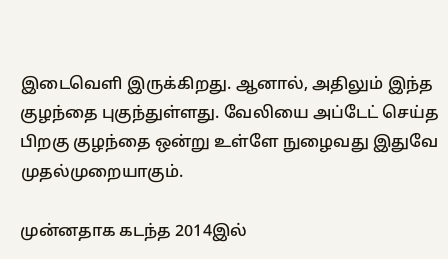இடைவெளி இருக்கிறது. ஆனால், அதிலும் இந்த குழந்தை புகுந்துள்ளது. வேலியை அப்டேட் செய்த பிறகு குழந்தை ஒன்று உள்ளே நுழைவது இதுவே முதல்முறையாகும்.

முன்னதாக கடந்த 2014இல்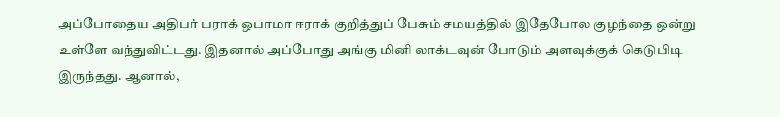அப்போதைய அதிபர் பராக் ஒபாமா ஈராக் குறித்துப் பேசும் சமயத்தில் இதேபோல குழந்தை ஒன்று உள்ளே வந்துவிட்டது. இதனால் அப்போது அங்கு மினி லாக்டவுன் போடும் அளவுக்குக் கெடுபிடி இருந்தது. ஆனால்,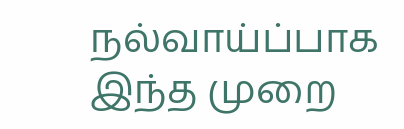நல்வாய்ப்பாக இந்த முறை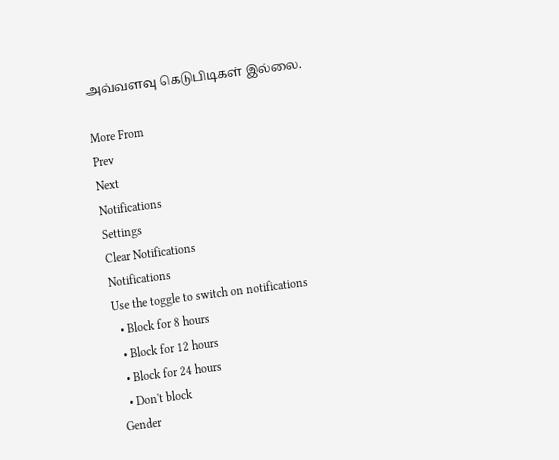அவ்வளவு கெடுபிடிகள் இல்லை.

More From
Prev
Next
Notifications
Settings
Clear Notifications
Notifications
Use the toggle to switch on notifications
  • Block for 8 hours
  • Block for 12 hours
  • Block for 24 hours
  • Don't block
Gender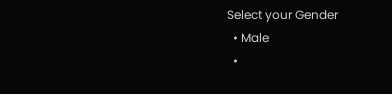Select your Gender
  • Male
  •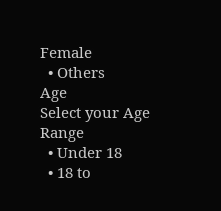Female
  • Others
Age
Select your Age Range
  • Under 18
  • 18 to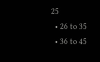25
  • 26 to 35
  • 36 to 45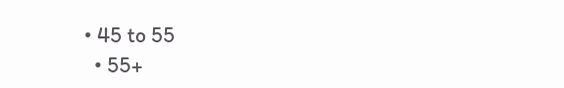• 45 to 55
  • 55+